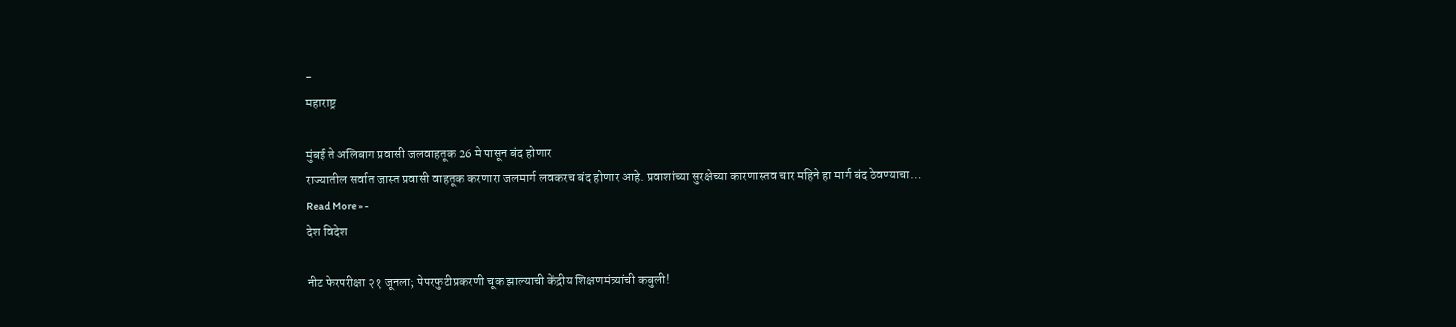-
महाराष्ट्र

मुंबई ते अलिबाग प्रवासी जलवाहतूक 26 मे पासून बंद होणार
राज्यातील सर्वात जास्त प्रवासी वाहतूक करणारा जलमार्ग लवकरच बंद होणार आहे. प्रवाशांच्या सुरक्षेच्या कारणास्तव चार महिने हा मार्ग बंद ठेवण्याचा…
Read More » -
देश विदेश

नीट फेरपरीक्षा २१ जूनला; पेपरफुटीप्रकरणी चूक झाल्याची केंद्रीय शिक्षणमंत्र्यांची कबुली!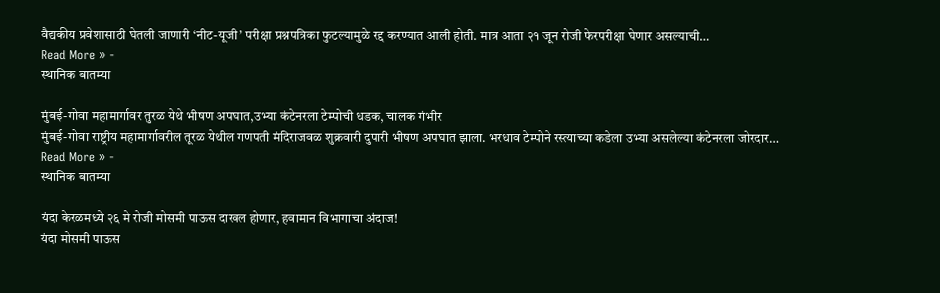वैद्यकीय प्रवेशासाठी घेतली जाणारी ‘नीट-यूजी’ परीक्षा प्रश्नपत्रिका फुटल्यामुळे रद्द करण्यात आली होती. मात्र आता २१ जून रोजी फेरपरीक्षा घेणार असल्याची…
Read More » -
स्थानिक बातम्या

मुंबई-गोवा महामार्गावर तुरळ येथे भीषण अपघात,उभ्या कंटेनरला टेम्पोची धडक, चालक गंभीर
मुंबई-गोवा राष्ट्रीय महामार्गावरील तूरळ येथील गणपती मंदिराजवळ शुक्रवारी दुपारी भीषण अपघात झाला. भरधाव टेम्पोने रस्त्याच्या कडेला उभ्या असलेल्या कंटेनरला जोरदार…
Read More » -
स्थानिक बातम्या

यंदा केरळमध्ये २६ मे रोजी मोसमी पाऊस दाखल होणार, हवामान विभागाचा अंदाज!
यंदा मोसमी पाऊस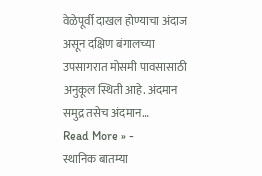वेळेपूर्वी दाखल होण्याचा अंदाज असून दक्षिण बंगालच्या उपसागरात मोसमी पावसासाठी अनुकूल स्थिती आहे. अंदमान समुद्र तसेच अंदमान…
Read More » -
स्थानिक बातम्या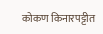कोकण किनारपट्टीत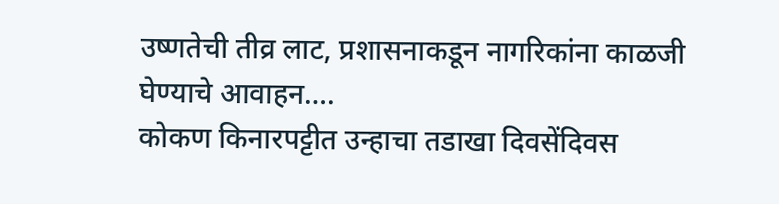उष्णतेची तीव्र लाट, प्रशासनाकडून नागरिकांना काळजी घेण्याचे आवाहन….
कोकण किनारपट्टीत उन्हाचा तडाखा दिवसेंदिवस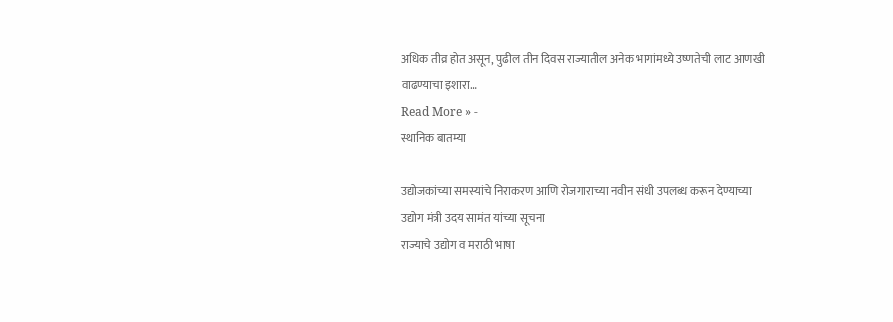अधिक तीव्र होत असून, पुढील तीन दिवस राज्यातील अनेक भागांमध्ये उष्णतेची लाट आणखी वाढण्याचा इशारा…
Read More » -
स्थानिक बातम्या

उद्योजकांच्या समस्यांचे निराकरण आणि रोजगाराच्या नवीन संधी उपलब्ध करून देण्याच्या उद्योग मंत्री उदय सामंत यांच्या सूचना
राज्याचे उद्योग व मराठी भाषा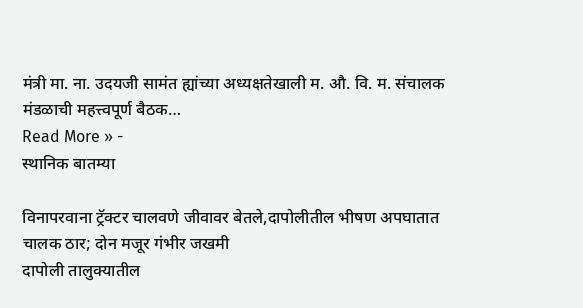मंत्री मा. ना. उदयजी सामंत ह्यांच्या अध्यक्षतेखाली म. औ. वि. म. संचालक मंडळाची महत्त्वपूर्ण बैठक…
Read More » -
स्थानिक बातम्या

विनापरवाना ट्रॅक्टर चालवणे जीवावर बेतले,दापोलीतील भीषण अपघातात चालक ठार; दोन मजूर गंभीर जखमी
दापोली तालुक्यातील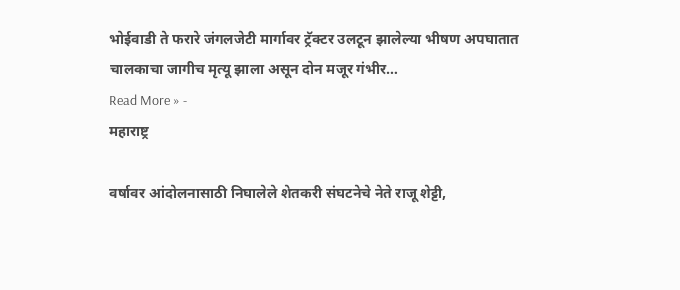भोईवाडी ते फरारे जंगलजेटी मार्गावर ट्रॅक्टर उलटून झालेल्या भीषण अपघातात चालकाचा जागीच मृत्यू झाला असून दोन मजूर गंभीर…
Read More » -
महाराष्ट्र

वर्षावर आंदोलनासाठी निघालेले शेतकरी संघटनेचे नेते राजू शेट्टी,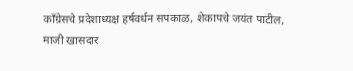काँग्रेसचे प्रदेशाध्यक्ष हर्षवर्धन सपकाळ, शेकापचे जयंत पाटील, माजी खासदार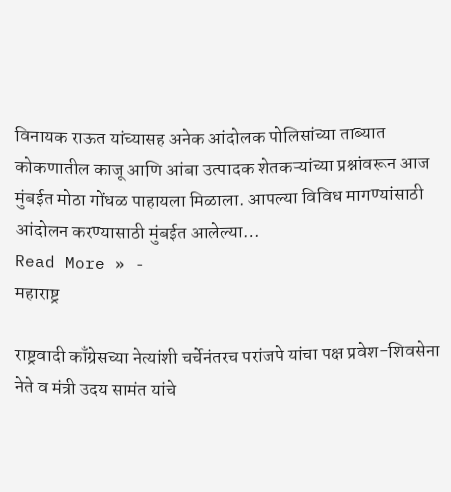विनायक राऊत यांच्यासह अनेक आंदोलक पोलिसांच्या ताब्यात
कोकणातील काजू आणि आंबा उत्पादक शेतकऱ्यांच्या प्रश्नांवरून आज मुंबईत मोठा गोंधळ पाहायला मिळाला. आपल्या विविध मागण्यांसाठी आंदोलन करण्यासाठी मुंबईत आलेल्या…
Read More » -
महाराष्ट्र

राष्ट्रवादी काँग्रेसच्या नेत्यांशी चर्चेनंतरच परांजपे यांचा पक्ष प्रवेश-शिवसेना नेते व मंत्री उदय सामंत यांचे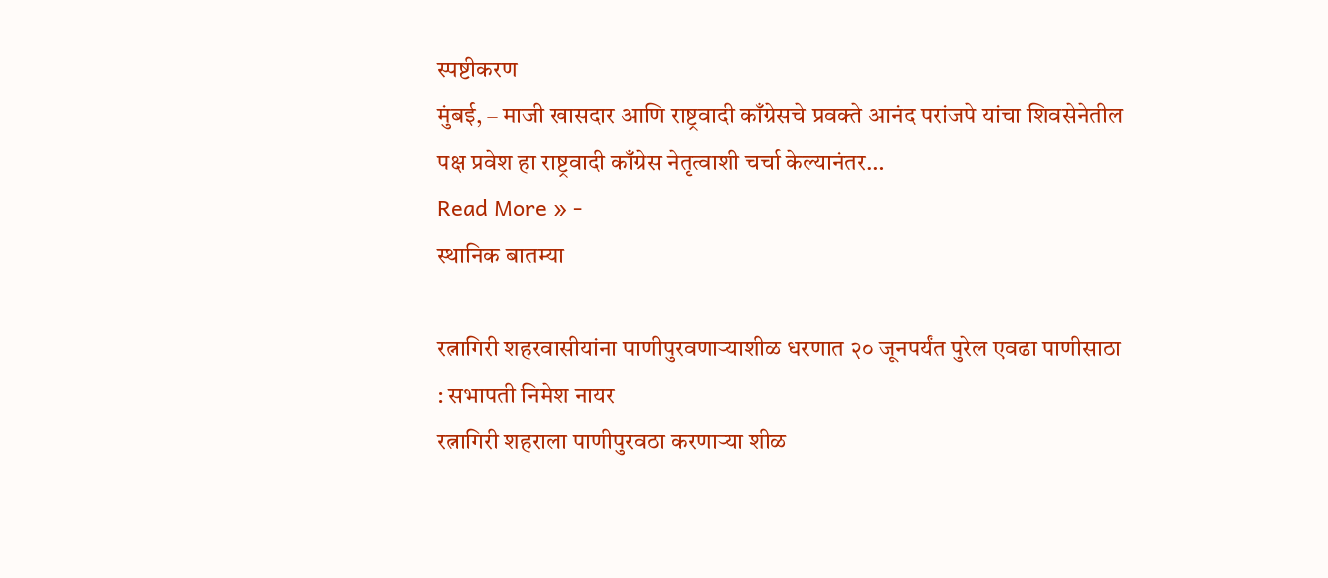स्पष्टीकरण
मुंबई, – माजी खासदार आणि राष्ट्रवादी काँग्रेसचे प्रवक्ते आनंद परांजपे यांचा शिवसेनेतील पक्ष प्रवेश हा राष्ट्रवादी काँग्रेस नेतृत्वाशी चर्चा केल्यानंतर…
Read More » -
स्थानिक बातम्या

रत्नागिरी शहरवासीयांना पाणीपुरवणाऱ्याशीळ धरणात २० जूनपर्यंत पुरेल एवढा पाणीसाठा : सभापती निमेश नायर
रत्नागिरी शहराला पाणीपुरवठा करणाऱ्या शीळ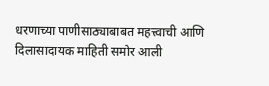धरणाच्या पाणीसाठ्याबाबत महत्त्वाची आणि दिलासादायक माहिती समोर आली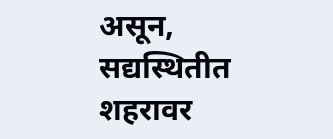असून, सद्यस्थितीत शहरावर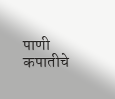पाणी कपातीचे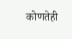कोणतेही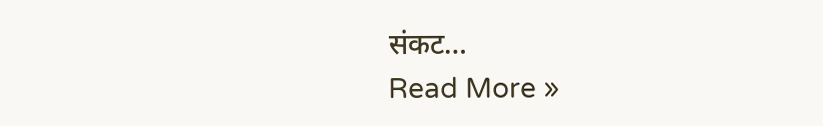संकट…
Read More »